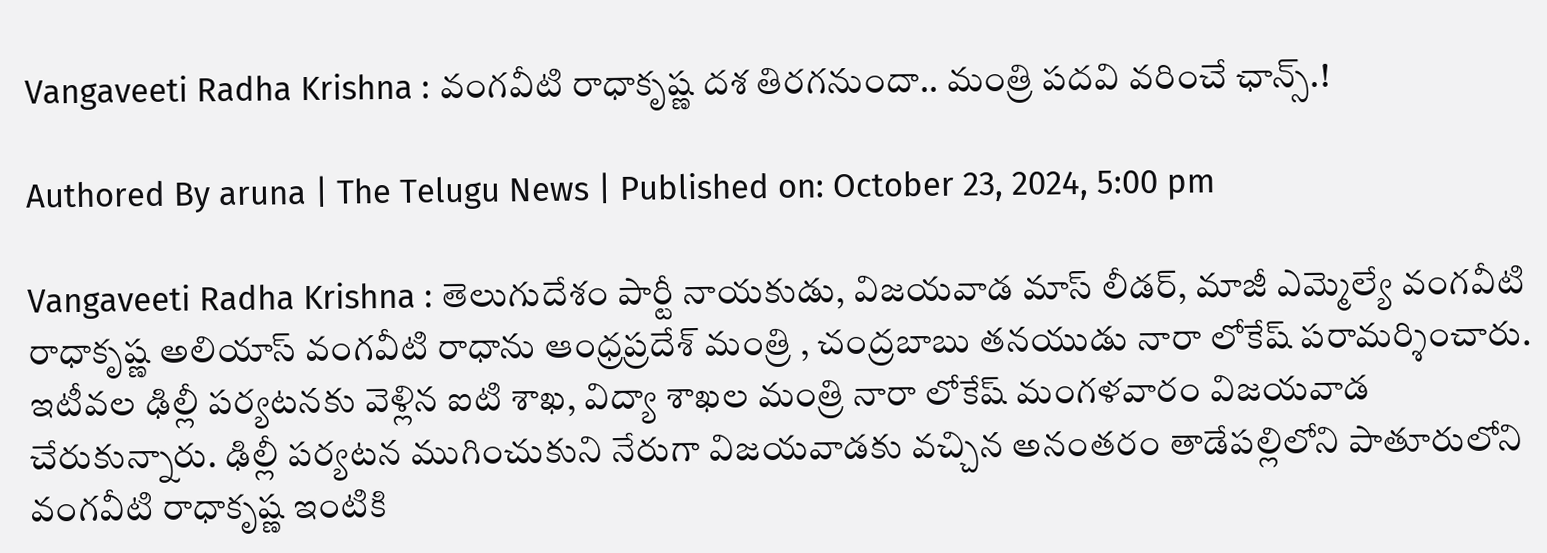Vangaveeti Radha Krishna : వంగ‌వీటి రాధాకృష్ణ ద‌శ తిర‌గ‌నుందా.. మంత్రి ప‌ద‌వి వ‌రించే ఛాన్స్.!

Authored By aruna | The Telugu News | Published on: October 23, 2024, 5:00 pm

Vangaveeti Radha Krishna : తెలుగుదేశం పార్టీ నాయకుడు, విజయవాడ మాస్ లీడర్, మాజీ ఎమ్మెల్యే వంగవీటి రాధాకృష్ణ అలియాస్ వంగవీటి రాధాను ఆంధ్రప్రదేశ్ మంత్రి , చంద్ర‌బాబు త‌న‌యుడు నారా లోకేష్ పరామర్శించారు. ఇటీవల ఢిల్లీ పర్యటనకు వెళ్లిన ఐటి శాఖ, విద్యా శాఖల మంత్రి నారా లోకేష్ మంగళవారం విజయవాడ చేరుకున్నారు. ఢిల్లీ పర్యటన ముగించుకుని నేరుగా విజయవాడకు వచ్చిన అనంతరం తాడేపల్లిలోని పాతూరులోని వంగవీటి రాధాకృష్ణ ఇంటికి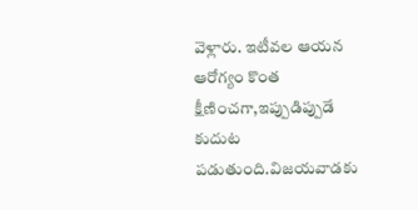వెళ్లారు. ఇటీవ‌ల ఆయ‌న ఆరోగ్యం కొంత క్షీణించ‌గా,ఇప్పుడిప్పుడే కుదుట ప‌డుతుంది.విజయవాడకు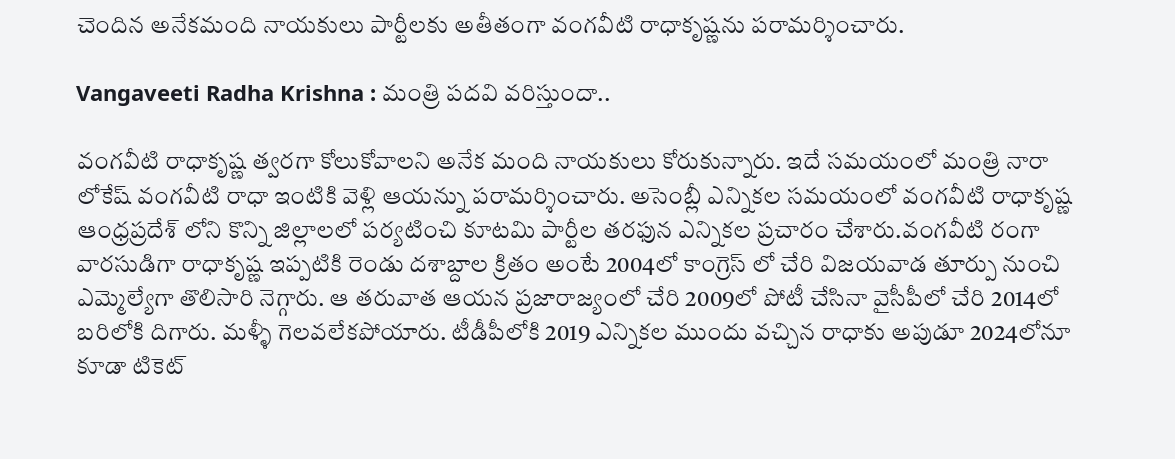చెందిన అనేకమంది నాయకులు పార్టీలకు అతీతంగా వంగవీటి రాధాకృష్ణను పరామర్శించారు.

Vangaveeti Radha Krishna : మంత్రి ప‌ద‌వి వ‌రిస్తుందా..

వంగవీటి రాధాకృష్ణ త్వరగా కోలుకోవాలని అనేక మంది నాయకులు కోరుకున్నారు. ఇదే సమయంలో మంత్రి నారా లోకేష్ వంగవీటి రాధా ఇంటికి వెళ్లి ఆయన్ను పరామర్శించారు. అసెంబ్లీ ఎన్నికల సమయంలో వంగవీటి రాధాకృష్ణ ఆంధ్రప్రదేశ్ లోని కొన్ని జిల్లాలలో పర్యటించి కూటమి పార్టీల తరఫున ఎన్నికల ప్రచారం చేశారు.వంగవీటి రంగా వారసుడిగా రాధాకృష్ణ ఇప్పటికి రెండు దశాబ్దాల క్రితం అంటే 2004లో కాంగ్రెస్ లో చేరి విజయవాడ తూర్పు నుంచి ఎమ్మెల్యేగా తొలిసారి నెగ్గారు. ఆ తరువాత ఆయన ప్రజారాజ్యంలో చేరి 2009లో పోటీ చేసినా వైసీపీలో చేరి 2014లో బరిలోకి దిగారు. మళ్ళీ గెలవలేకపోయారు. టీడీపీలోకి 2019 ఎన్నికల ముందు వచ్చిన రాధాకు అపుడూ 2024లోనూ కూడా టికెట్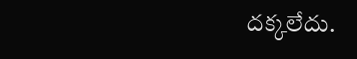దక్కలేదు.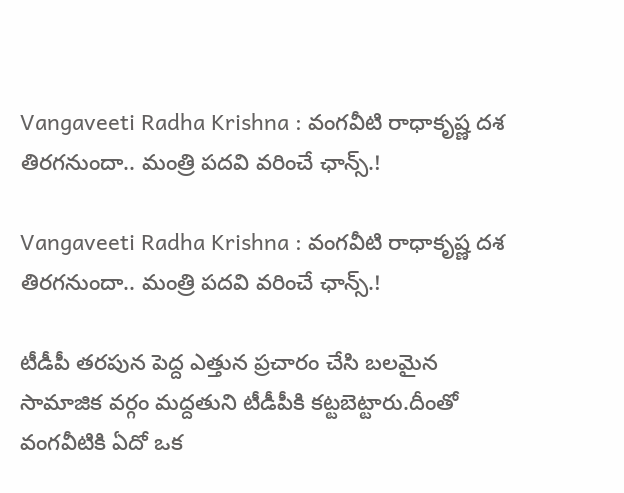Vangaveeti Radha Krishna : వంగ‌వీటి రాధాకృష్ణ ద‌శ తిర‌గ‌నుందా.. మంత్రి ప‌ద‌వి వ‌రించే ఛాన్స్.!

Vangaveeti Radha Krishna : వంగ‌వీటి రాధాకృష్ణ ద‌శ తిర‌గ‌నుందా.. మంత్రి ప‌ద‌వి వ‌రించే ఛాన్స్.!

టీడీపీ త‌ర‌పున పెద్ద ఎత్తున ప్ర‌చారం చేసి బ‌ల‌మైన సామాజిక వ‌ర్గం మ‌ద్ద‌తుని టీడీపీకి క‌ట్ట‌బెట్టారు.దీంతో వంగ‌వీటికి ఏదో ఒక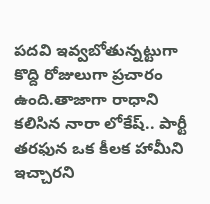ప‌దవి ఇవ్వ‌బోతున్న‌ట్టుగా కొద్ది రోజులుగా ప్ర‌చారం ఉంది.తాజాగా రాధాని క‌లిసిన నారా లోకేష్‌.. పార్టీ తరఫున ఒక కీలక హామీని ఇచ్చారని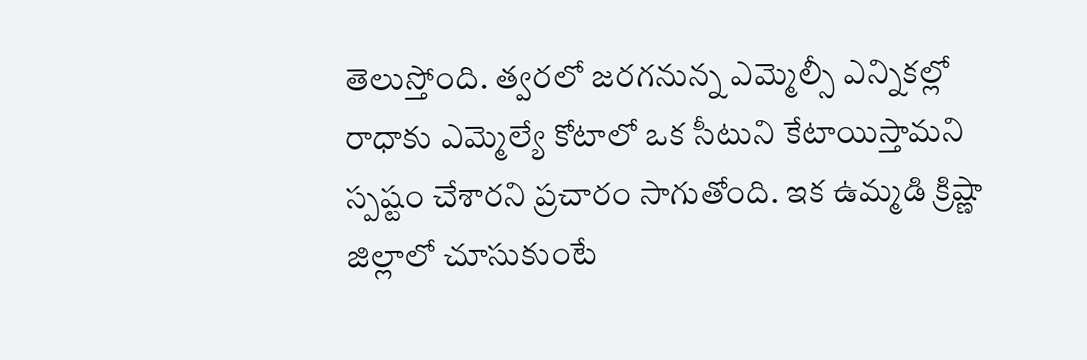తెలుస్తోంది. త్వరలో జరగనున్న ఎమ్మెల్సీ ఎన్నికల్లో రాధాకు ఎమ్మెల్యే కోటాలో ఒక సీటుని కేటాయిస్తామని స్పష్టం చేశారని ప్రచారం సాగుతోంది. ఇక ఉమ్మడి క్రిష్ణా జిల్లాలో చూసుకుంటే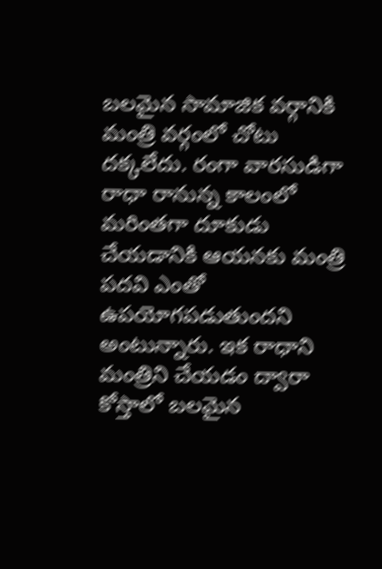బలమైన సామాజిక వర్గానికి మంత్రి వర్గంలో చోటు దక్కలేదు. రంగా వారసుడిగా రాధా రానున్న కాలంలో మరింతగా దూకుడు చేయడానికి ఆయనకు మంత్రి పదవి ఎంతో ఉపయోగపడుతుందని అంటున్నారు. ఇక రాధాని మంత్రిని చేయడం ద్వారా కోస్తాలో బలమైన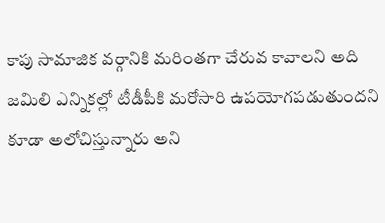కాపు సామాజిక వర్గానికి మరింతగా చేరువ కావాలని అది జమిలి ఎన్నికల్లో టీడీపీకి మరోసారి ఉపయోగపడుతుందని కూడా అలోచిస్తున్నారు అని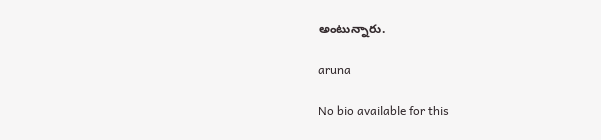అంటున్నారు.

aruna

No bio available for this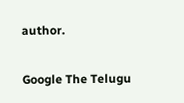author.

Google The Telugu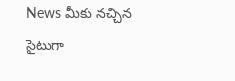News మీకు నచ్చిన సైటుగా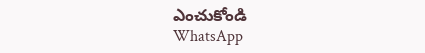ఎంచుకోండి
WhatsApp